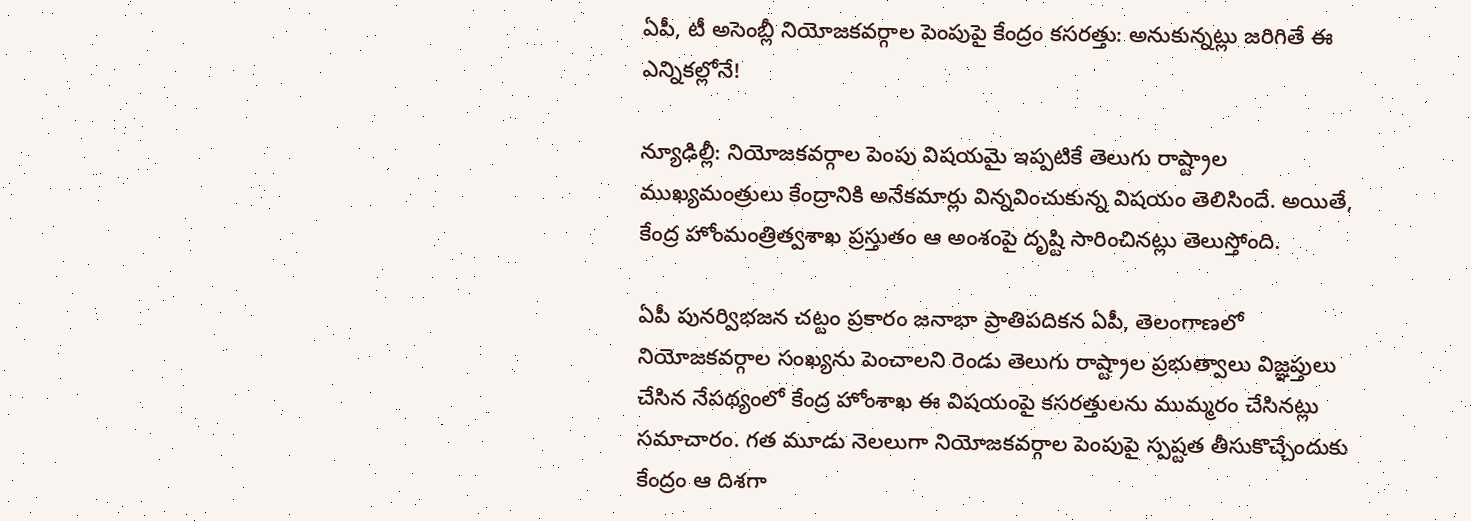ఏపీ, టీ అసెంబ్లీ నియోజకవర్గాల పెంపుపై కేంద్రం కసరత్తు: అనుకున్నట్లు జరిగితే ఈ ఎన్నికల్లోనే!

న్యూఢిల్లీ: నియోజకవర్గాల పెంపు విషయమై ఇప్పటికే తెలుగు రాష్ట్రాల ముఖ్యమంత్రులు కేంద్రానికి అనేకమార్లు విన్నవించుకున్న విషయం తెలిసిందే. అయితే, కేంద్ర హోంమంత్రిత్వశాఖ ప్రస్తుతం ఆ అంశంపై దృష్టి సారించినట్లు తెలుస్తోంది.

ఏపీ పునర్విభజన చట్టం ప్రకారం జనాభా ప్రాతిపదికన ఏపీ, తెలంగాణలో నియోజకవర్గాల సంఖ్యను పెంచాలని రెండు తెలుగు రాష్ట్రాల ప్రభుత్వాలు విజ్ఞప్తులు చేసిన నేపథ్యంలో కేంద్ర హోంశాఖ ఈ విషయంపై కసరత్తులను ముమ్మరం చేసినట్లు సమాచారం. గత మూడు నెలలుగా నియోజకవర్గాల పెంపుపై స్పష్టత తీసుకొచ్చేందుకు కేంద్రం ఆ దిశగా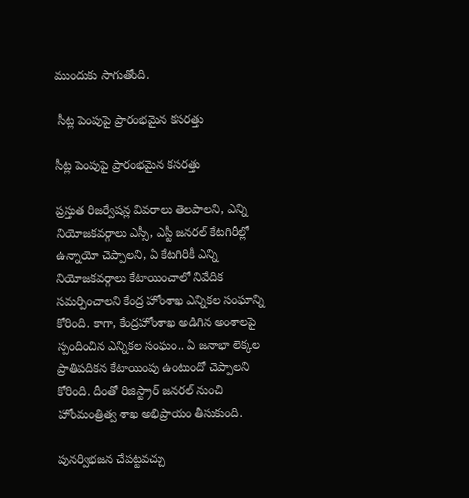ముందుకు సాగుతోంది.

 సీట్ల పెంపుపై ప్రారంభమైన కసరత్తు

సీట్ల పెంపుపై ప్రారంభమైన కసరత్తు

ప్రస్తుత రిజర్వేషన్ల వివరాలు తెలపాలని, ఎన్ని నియోజకవర్గాలు ఎస్సీ, ఎస్టీ జనరల్ కేటగిరీల్లో ఉన్నాయో చెప్పాలని, ఏ కేటగిరికీ ఎన్ని నియోజకవర్గాలు కేటాయించాలో నివేదిక సమర్పించాలని కేంద్ర హోంశాఖ ఎన్నికల సంఘాన్ని కోరింది. కాగా, కేంద్రహోంశాఖ అడిగిన అంశాలపై స్పందించిన ఎన్నికల సంఘం.. ఏ జనాభా లెక్కల ప్రాతిపదికన కేటాయింపు ఉంటుందో చెప్పాలని కోరింది. దీంతో రిజిస్ట్రార్ జనరల్ నుంచి హోంమంత్రిత్వ శాఖ అభిప్రాయం తీసుకుంది.

పునర్విభజన చేపట్టవచ్చు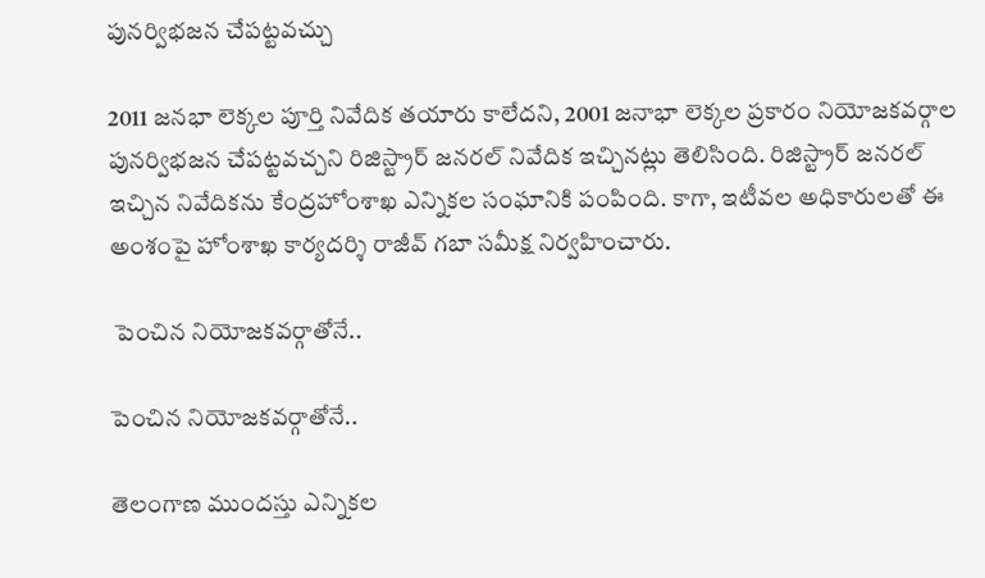పునర్విభజన చేపట్టవచ్చు

2011 జనభా లెక్కల పూర్తి నివేదిక తయారు కాలేదని, 2001 జనాభా లెక్కల ప్రకారం నియోజకవర్గాల పునర్విభజన చేపట్టవచ్చని రిజిస్ట్రార్ జనరల్ నివేదిక ఇచ్చినట్లు తెలిసింది. రిజిస్ట్రార్ జనరల్ ఇచ్చిన నివేదికను కేంద్రహోంశాఖ ఎన్నికల సంఘానికి పంపింది. కాగా, ఇటీవల అధికారులతో ఈ అంశంపై హోంశాఖ కార్యదర్శి రాజీవ్ గబా సమీక్ష నిర్వహించారు.

 పెంచిన నియోజకవర్గాతోనే..

పెంచిన నియోజకవర్గాతోనే..

తెలంగాణ ముందస్తు ఎన్నికల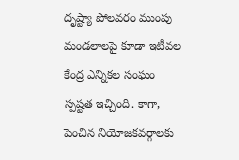దృష్ట్యా పోలవరం ముంపు మండలాలపై కూడా ఇటీవల కేంద్ర ఎన్నికల సంఘం స్పష్టత ఇచ్చింది. కాగా, పెంచిన నియోజకవర్గాలకు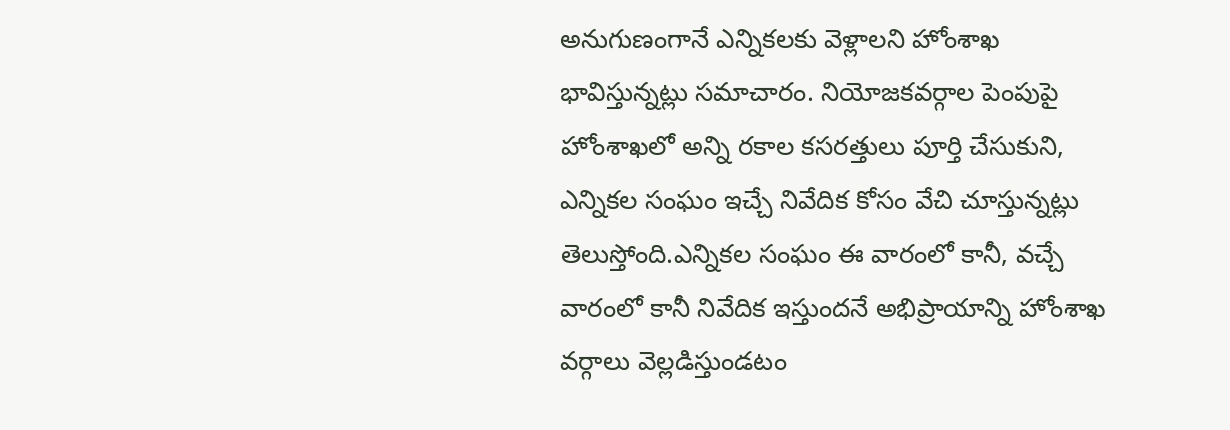అనుగుణంగానే ఎన్నికలకు వెళ్లాలని హోంశాఖ భావిస్తున్నట్లు సమాచారం. నియోజకవర్గాల పెంపుపై హోంశాఖలో అన్ని రకాల కసరత్తులు పూర్తి చేసుకుని, ఎన్నికల సంఘం ఇచ్చే నివేదిక కోసం వేచి చూస్తున్నట్లు తెలుస్తోంది.ఎన్నికల సంఘం ఈ వారంలో కానీ, వచ్చే వారంలో కానీ నివేదిక ఇస్తుందనే అభిప్రాయాన్ని హోంశాఖ వర్గాలు వెల్లడిస్తుండటం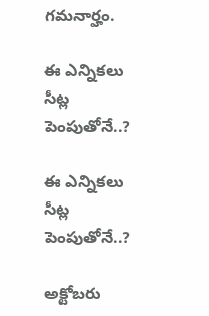గమనార్హం.

ఈ ఎన్నికలు సీట్ల పెంపుతోనే..?

ఈ ఎన్నికలు సీట్ల పెంపుతోనే..?

అక్టోబరు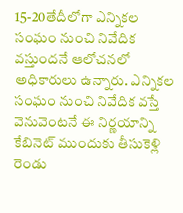15-20తేదీలోగా ఎన్నికల సంఘం నుంచి నివేదిక వస్తుందనే ఆలోచనలో అధికారులు ఉన్నారు. ఎన్నికల సంఘం నుంచి నివేదిక వస్తే వెనువెంటనే ఈ నిర్ణయాన్ని కేబినెట్ ముందుకు తీసుకెళ్లి రెండు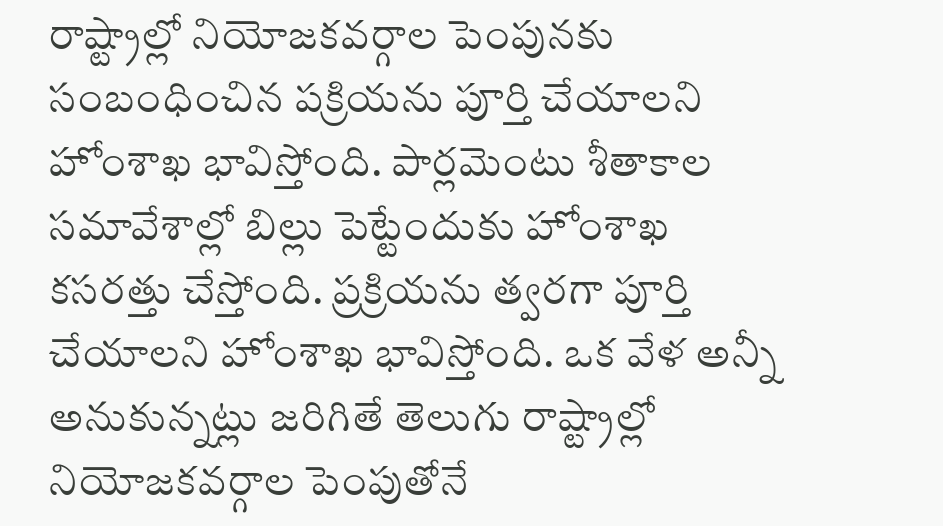రాష్ట్రాల్లో నియోజకవర్గాల పెంపునకు సంబంధించిన పక్రియను పూర్తి చేయాలని హోంశాఖ భావిస్తోంది. పార్లమెంటు శీతాకాల సమావేశాల్లో బిల్లు పెట్టేందుకు హోంశాఖ కసరత్తు చేస్తోంది. ప్రక్రియను త్వరగా పూర్తి చేయాలని హోంశాఖ భావిస్తోంది. ఒక వేళ అన్నీ అనుకున్నట్లు జరిగితే తెలుగు రాష్ట్రాల్లో నియోజకవర్గాల పెంపుతోనే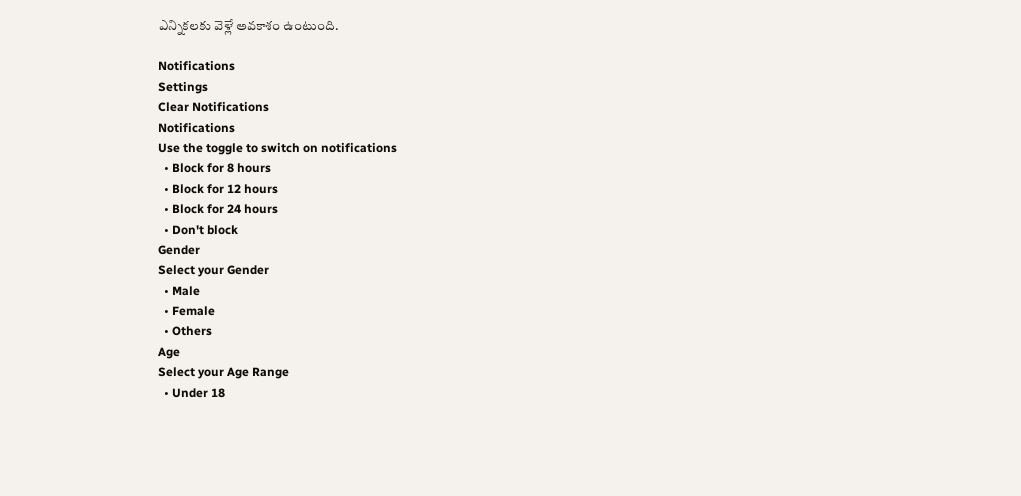ఎన్నికలకు వెళ్లే అవకాశం ఉంటుంది.

Notifications
Settings
Clear Notifications
Notifications
Use the toggle to switch on notifications
  • Block for 8 hours
  • Block for 12 hours
  • Block for 24 hours
  • Don't block
Gender
Select your Gender
  • Male
  • Female
  • Others
Age
Select your Age Range
  • Under 18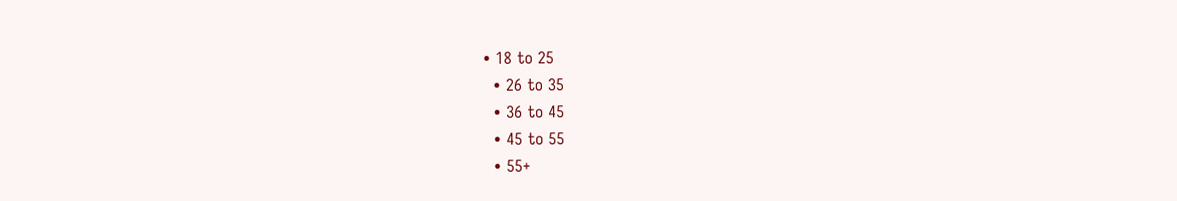• 18 to 25
  • 26 to 35
  • 36 to 45
  • 45 to 55
  • 55+